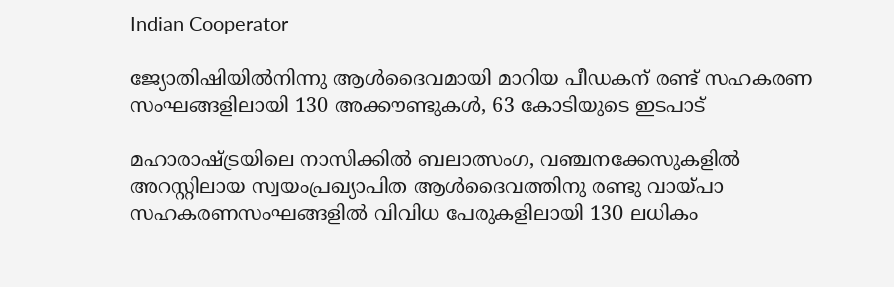Indian Cooperator

ജ്യോതിഷിയില്‍നിന്നു ആള്‍ദൈവമായി മാറിയ പീഡകന് രണ്ട് സഹകരണ സംഘങ്ങളിലായി 130 അക്കൗണ്ടുകള്‍, 63 കോടിയുടെ ഇടപാട്

മഹാരാഷ്ട്രയിലെ നാസിക്കില്‍ ബലാത്സംഗ, വഞ്ചനക്കേസുകളില്‍ അറസ്റ്റിലായ സ്വയംപ്രഖ്യാപിത ആള്‍ദൈവത്തിനു രണ്ടു വായ്പാ സഹകരണസംഘങ്ങളില്‍ വിവിധ പേരുകളിലായി 130 ലധികം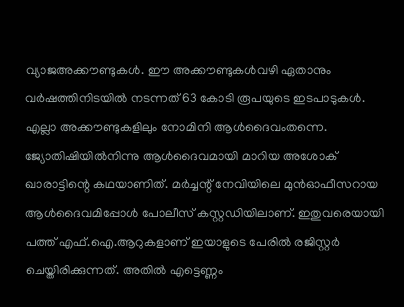വ്യാജഅക്കൗണ്ടുകള്‍. ഈ അക്കൗണ്ടുകള്‍വഴി ഏതാനും വര്‍ഷത്തിനിടയില്‍ നടന്നത് 63 കോടി രൂപയുടെ ഇടപാടുകള്‍. എല്ലാ അക്കൗണ്ടുകളിലും നോമിനി ആള്‍ദൈവംതന്നെ. ജ്യോതിഷിയില്‍നിന്നു ആള്‍ദൈവമായി മാറിയ അശോക് ഖാരാട്ടിന്റെ കഥയാണിത്. മര്‍ച്ചന്റ് നേവിയിലെ മുന്‍ഓഫീസറായ ആള്‍ദൈവമിപ്പോള്‍ പോലീസ് കസ്റ്റഡിയിലാണ്. ഇതുവരെയായി പത്ത് എഫ്.ഐ.ആറുകളാണ് ഇയാളുടെ പേരില്‍ രജിസ്റ്റര്‍ ചെയ്തിരിക്കുന്നത്. അതില്‍ എട്ടെണ്ണം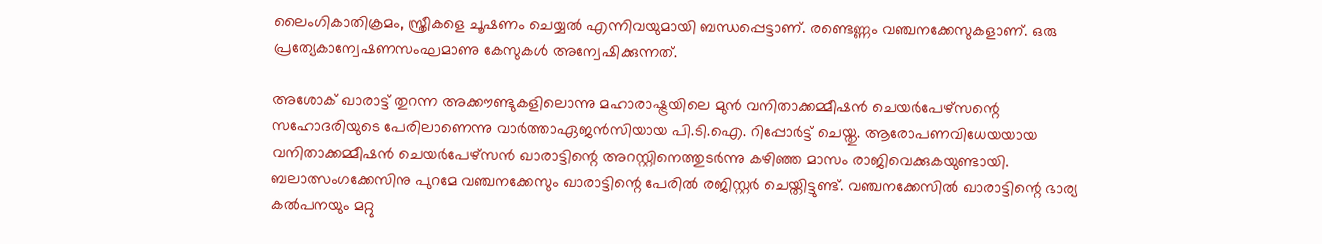ലൈംഗികാതിക്രമം, സ്ത്രീകളെ ചൂഷണം ചെയ്യല്‍ എന്നിവയുമായി ബന്ധപ്പെട്ടാണ്. രണ്ടെണ്ണം വഞ്ചനക്കേസുകളാണ്. ഒരു പ്രത്യേകാന്വേഷണസംഘമാണു കേസുകള്‍ അന്വേഷിക്കുന്നത്.

അശോക് ഖാരാട്ട് തുറന്ന അക്കൗണ്ടുകളിലൊന്നു മഹാരാഷ്ട്രയിലെ മുന്‍ വനിതാക്കമ്മീഷന്‍ ചെയര്‍പേഴ്‌സന്റെ സഹോദരിയുടെ പേരിലാണെന്നു വാര്‍ത്താഏജന്‍സിയായ പി.ടി.ഐ. റിപ്പോര്‍ട്ട് ചെയ്തു. ആരോപണവിധേയയായ വനിതാക്കമ്മീഷന്‍ ചെയര്‍പേഴ്‌സന്‍ ഖാരാട്ടിന്റെ അറസ്റ്റിനെത്തുടര്‍ന്നു കഴിഞ്ഞ മാസം രാജിവെക്കുകയുണ്ടായി. ബലാത്സംഗക്കേസിനു പുറമേ വഞ്ചനക്കേസും ഖാരാട്ടിന്റെ പേരില്‍ രജിസ്റ്റര്‍ ചെയ്തിട്ടുണ്ട്. വഞ്ചനക്കേസില്‍ ഖാരാട്ടിന്റെ ഭാര്യ കല്‍പനയും മറ്റു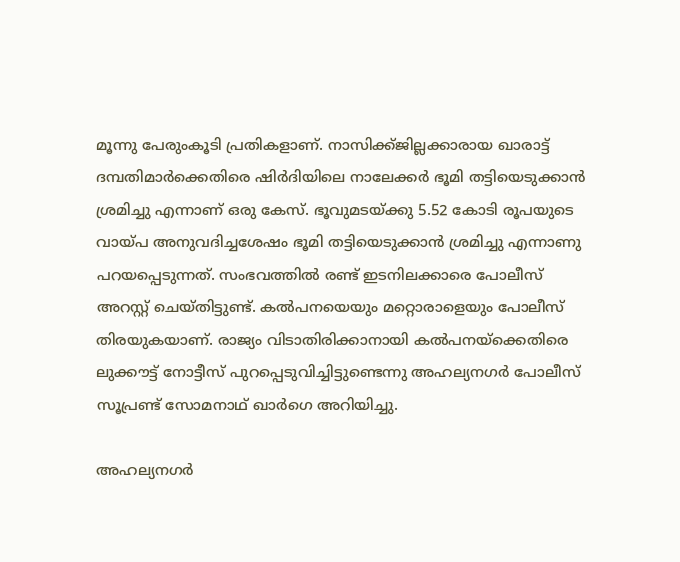മൂന്നു പേരുംകൂടി പ്രതികളാണ്. നാസിക്ക്ജില്ലക്കാരായ ഖാരാട്ട് ദമ്പതിമാര്‍ക്കെതിരെ ഷിര്‍ദിയിലെ നാലേക്കര്‍ ഭൂമി തട്ടിയെടുക്കാന്‍ ശ്രമിച്ചു എന്നാണ് ഒരു കേസ്. ഭൂവുമടയ്ക്കു 5.52 കോടി രൂപയുടെ വായ്പ അനുവദിച്ചശേഷം ഭൂമി തട്ടിയെടുക്കാന്‍ ശ്രമിച്ചു എന്നാണു പറയപ്പെടുന്നത്. സംഭവത്തില്‍ രണ്ട് ഇടനിലക്കാരെ പോലീസ് അറസ്റ്റ് ചെയ്തിട്ടുണ്ട്. കല്‍പനയെയും മറ്റൊരാളെയും പോലീസ് തിരയുകയാണ്. രാജ്യം വിടാതിരിക്കാനായി കല്‍പനയ്‌ക്കെതിരെ ലുക്കൗട്ട് നോട്ടീസ് പുറപ്പെടുവിച്ചിട്ടുണ്ടെന്നു അഹല്യനഗര്‍ പോലീസ് സൂപ്രണ്ട് സോമനാഥ് ഖാര്‍ഗെ അറിയിച്ചു.

അഹല്യനഗര്‍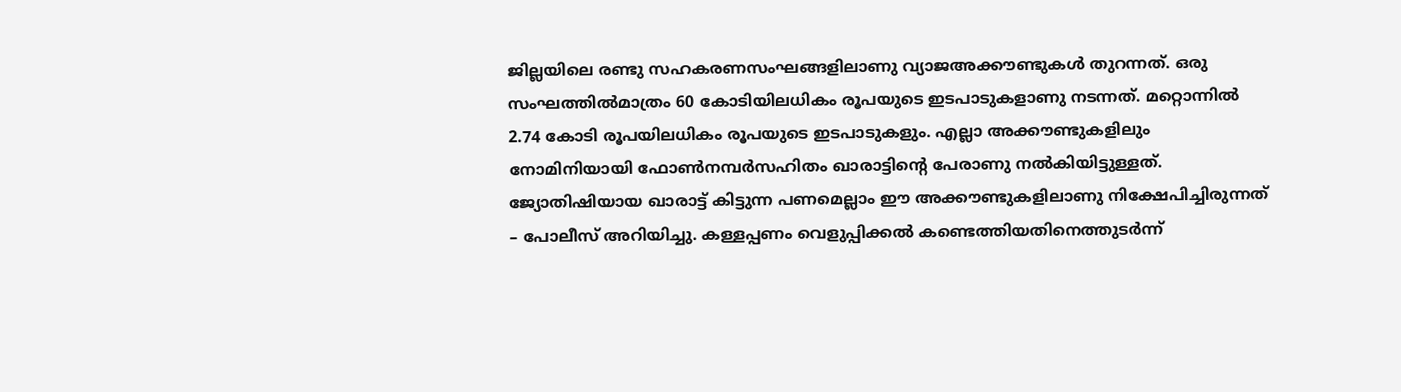ജില്ലയിലെ രണ്ടു സഹകരണസംഘങ്ങളിലാണു വ്യാജഅക്കൗണ്ടുകള്‍ തുറന്നത്. ഒരു സംഘത്തില്‍മാത്രം 60 കോടിയിലധികം രൂപയുടെ ഇടപാടുകളാണു നടന്നത്. മറ്റൊന്നില്‍ 2.74 കോടി രൂപയിലധികം രൂപയുടെ ഇടപാടുകളും. എല്ലാ അക്കൗണ്ടുകളിലും നോമിനിയായി ഫോണ്‍നമ്പര്‍സഹിതം ഖാരാട്ടിന്റെ പേരാണു നല്‍കിയിട്ടുള്ളത്. ജ്യോതിഷിയായ ഖാരാട്ട് കിട്ടുന്ന പണമെല്ലാം ഈ അക്കൗണ്ടുകളിലാണു നിക്ഷേപിച്ചിരുന്നത്  – പോലീസ് അറിയിച്ചു. കള്ളപ്പണം വെളുപ്പിക്കല്‍ കണ്ടെത്തിയതിനെത്തുടര്‍ന്ന്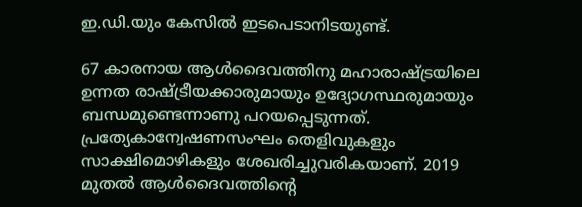ഇ.ഡി.യും കേസില്‍ ഇടപെടാനിടയുണ്ട്.

67 കാരനായ ആള്‍ദൈവത്തിനു മഹാരാഷ്ട്രയിലെ ഉന്നത രാഷ്ട്രീയക്കാരുമായും ഉദ്യോഗസ്ഥരുമായും ബന്ധമുണ്ടെന്നാണു പറയപ്പെടുന്നത്. പ്രത്യേകാന്വേഷണസംഘം തെളിവുകളും സാക്ഷിമൊഴികളും ശേഖരിച്ചുവരികയാണ്. 2019 മുതല്‍ ആള്‍ദൈവത്തിന്റെ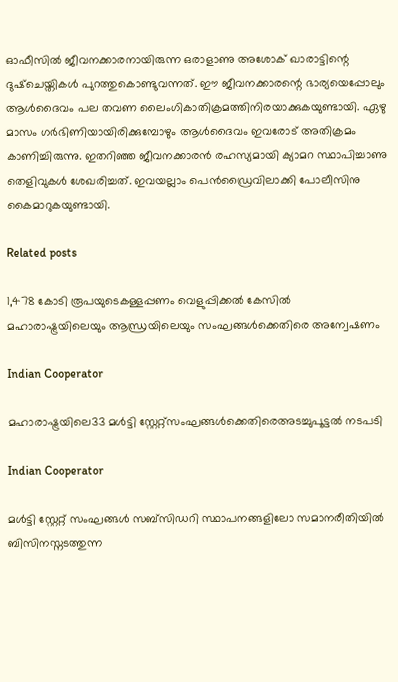ഓഫീസില്‍ ജീവനക്കാരനായിരുന്ന ഒരാളാണു അശോക് ഖാരാട്ടിന്റെ ദുഷ്‌ചെയ്തികള്‍ പുറത്തുകൊണ്ടുവന്നത്. ഈ ജീവനക്കാരന്റെ ഭാര്യയെപ്പോലും ആള്‍ദൈവം പല തവണ ലൈംഗികാതിക്രമത്തിനിരയാക്കുകയുണ്ടായി. ഏഴു മാസം ഗര്‍ഭിണിയായിരിക്കുമ്പോഴും ആള്‍ദൈവം ഇവരോട് അതിക്രമം കാണിച്ചിരുന്നു. ഇതറിഞ്ഞ ജീവനക്കാരന്‍ രഹസ്യമായി ക്യാമറ സ്ഥാപിച്ചാണു തെളിവുകള്‍ ശേഖരിച്ചത്. ഇവയല്ലാം പെന്‍ഡ്രൈവിലാക്കി പോലീസിനു കൈമാറുകയുണ്ടായി.

Related posts

1,478 കോടി രൂപയുടെകള്ളപ്പണം വെളുപ്പിക്കല്‍ കേസില്‍ മഹാരാഷ്ട്രയിലെയും ആന്ധ്രയിലെയും സംഘങ്ങള്‍ക്കെതിരെ അന്വേഷണം

Indian Cooperator

മഹാരാഷ്ട്രയിലെ33 മള്‍ട്ടി സ്റ്റേറ്റ്സംഘങ്ങള്‍ക്കെതിരെഅടച്ചുപൂട്ടല്‍ നടപടി

Indian Cooperator

മള്‍ട്ടി സ്റ്റേറ്റ് സംഘങ്ങള്‍ സബ്‌സിഡറി സ്ഥാപനങ്ങളിലോ സമാനരീതിയില്‍ ബിസിനസ്നടത്തുന്ന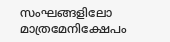സംഘങ്ങളിലോ മാത്രമേനിക്ഷേപം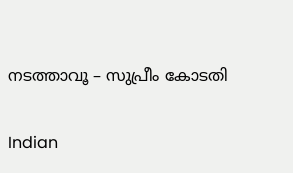നടത്താവൂ – സുപ്രീം കോടതി

Indian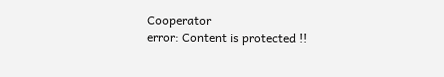Cooperator
error: Content is protected !!